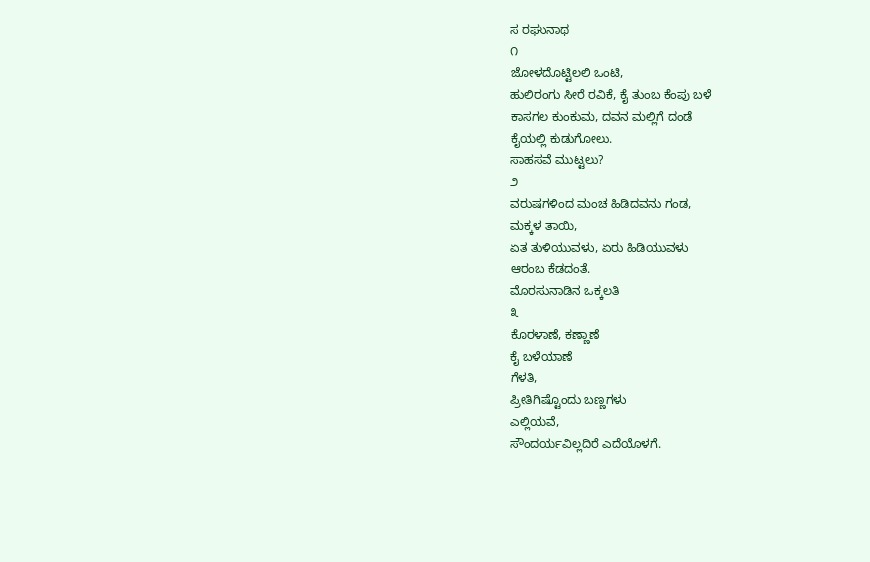ಸ ರಘುನಾಥ
೧
ಜೋಳದೊಟ್ಟಿಲಲಿ ಒಂಟಿ,
ಹುಲಿರಂಗು ಸೀರೆ ರವಿಕೆ, ಕೈ ತುಂಬ ಕೆಂಪು ಬಳೆ
ಕಾಸಗಲ ಕುಂಕುಮ, ದವನ ಮಲ್ಲಿಗೆ ದಂಡೆ
ಕೈಯಲ್ಲಿ ಕುಡುಗೋಲು.
ಸಾಹಸವೆ ಮುಟ್ಟಲು?
೨
ವರುಷಗಳಿಂದ ಮಂಚ ಹಿಡಿದವನು ಗಂಡ,
ಮಕ್ಕಳ ತಾಯಿ,
ಏತ ತುಳಿಯುವಳು, ಏರು ಹಿಡಿಯುವಳು
ಆರಂಬ ಕೆಡದಂತೆ.
ಮೊರಸುನಾಡಿನ ಒಕ್ಕಲತಿ
೩
ಕೊರಳಾಣೆ, ಕಣ್ಣಾಣೆ
ಕೈ ಬಳೆಯಾಣೆ
ಗೆಳತಿ,
ಪ್ರೀತಿಗಿಷ್ಟೊಂದು ಬಣ್ಣಗಳು
ಎಲ್ಲಿಯವೆ,
ಸೌಂದರ್ಯವಿಲ್ಲದಿರೆ ಎದೆಯೊಳಗೆ.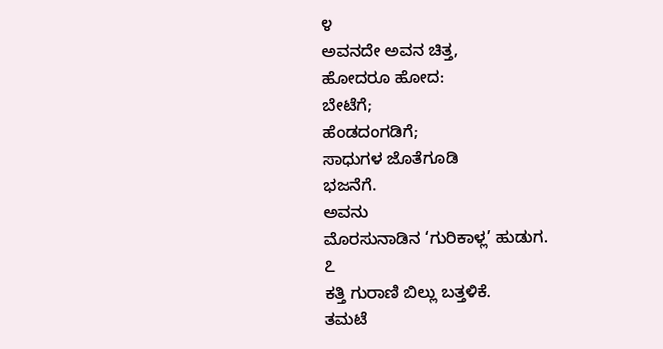೪
ಅವನದೇ ಅವನ ಚಿತ್ತ,
ಹೋದರೂ ಹೋದ:
ಬೇಟೆಗೆ;
ಹೆಂಡದಂಗಡಿಗೆ;
ಸಾಧುಗಳ ಜೊತೆಗೂಡಿ
ಭಜನೆಗೆ.
ಅವನು
ಮೊರಸುನಾಡಿನ ‘ಗುರಿಕಾಳ್ಲ’ ಹುಡುಗ.
೭
ಕತ್ತಿ ಗುರಾಣಿ ಬಿಲ್ಲು ಬತ್ತಳಿಕೆ.
ತಮಟೆ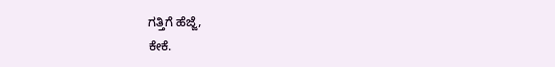ಗತ್ತಿಗೆ ಹೆಜ್ಜೆ,
ಕೇಕೆ.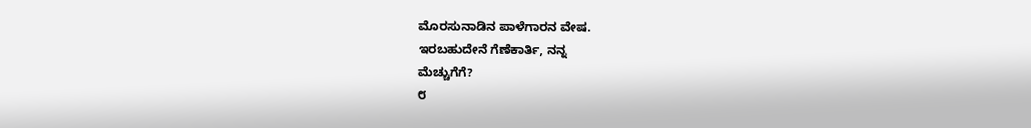ಮೊರಸುನಾಡಿನ ಪಾಳೆಗಾರನ ವೇಷ.
ಇರಬಹುದೇನೆ ಗೆಣೆಕಾರ್ತಿ, ನನ್ನ
ಮೆಚ್ಚುಗೆಗೆ?
೮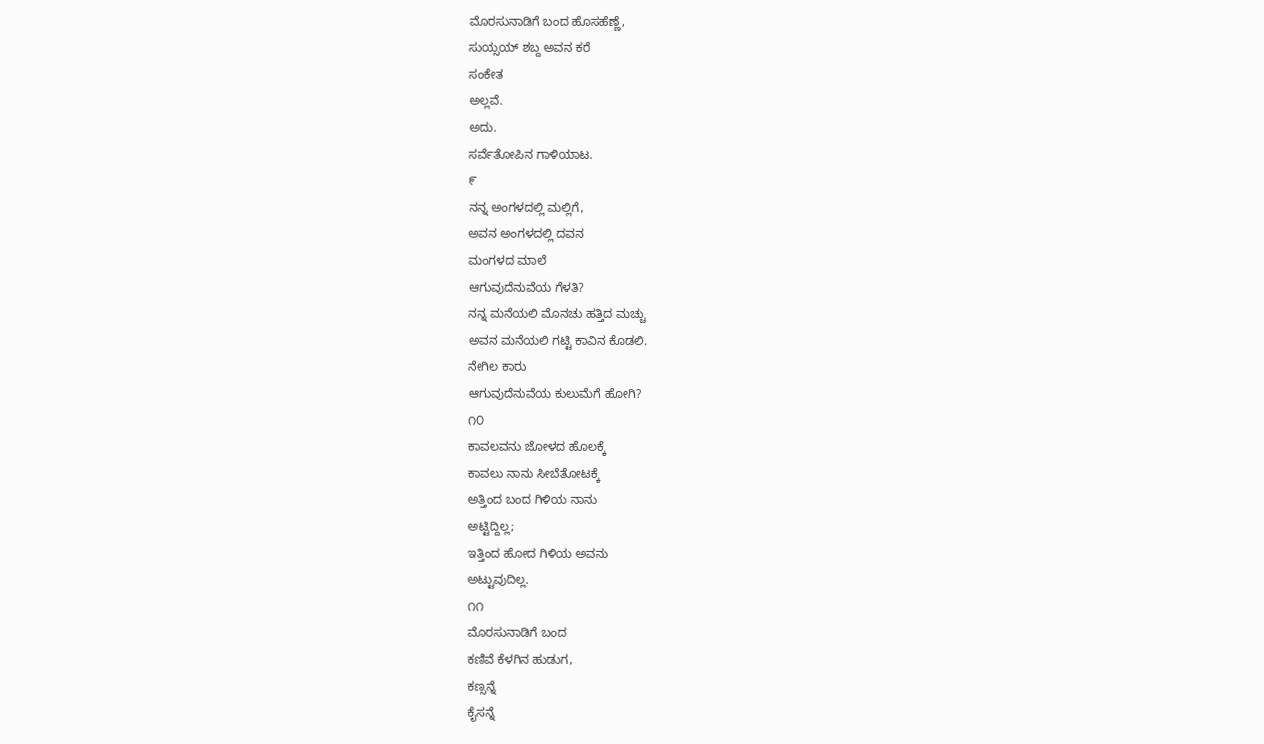ಮೊರಸುನಾಡಿಗೆ ಬಂದ ಹೊಸಹೆಣ್ಣೆ,
ಸುಯ್ಸಯ್ ಶಬ್ದ ಅವನ ಕರೆ
ಸಂಕೇತ
ಅಲ್ಲವೆ.
ಅದು.
ಸರ್ವೆತೋಪಿನ ಗಾಳಿಯಾಟ.
೯
ನನ್ನ ಅಂಗಳದಲ್ಲಿ ಮಲ್ಲಿಗೆ,
ಅವನ ಅಂಗಳದಲ್ಲಿ ದವನ
ಮಂಗಳದ ಮಾಲೆ
ಆಗುವುದೆನುವೆಯ ಗೆಳತಿ?
ನನ್ನ ಮನೆಯಲಿ ಮೊನಚು ಹತ್ತಿದ ಮಚ್ಚು
ಅವನ ಮನೆಯಲಿ ಗಟ್ಟಿ ಕಾವಿನ ಕೊಡಲಿ.
ನೇಗಿಲ ಕಾರು
ಆಗುವುದೆನುವೆಯ ಕುಲುಮೆಗೆ ಹೋಗಿ?
೧೦
ಕಾವಲವನು ಜೋಳದ ಹೊಲಕ್ಕೆ
ಕಾವಲು ನಾನು ಸೀಬೆತೋಟಕ್ಕೆ
ಅತ್ತಿಂದ ಬಂದ ಗಿಳಿಯ ನಾನು
ಅಟ್ಟಿದ್ದಿಲ್ಲ;
ಇತ್ತಿಂದ ಹೋದ ಗಿಳಿಯ ಅವನು
ಅಟ್ಟುವುದಿಲ್ಲ.
೧೧
ಮೊರಸುನಾಡಿಗೆ ಬಂದ
ಕಣಿವೆ ಕೆಳಗಿನ ಹುಡುಗ,
ಕಣ್ಸನ್ನೆ
ಕೈಸನ್ನೆ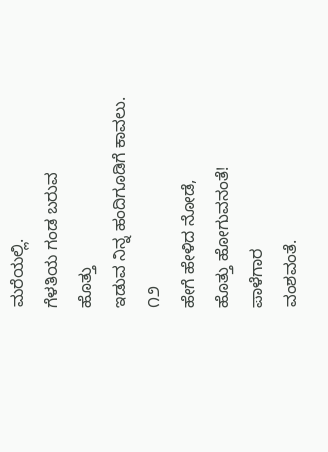ಮರೆಯಲ್ಲಿ.
ಗೆಳತಿಯ ಗಂಡ ಬರುವ
ಹೊತ್ತು
ಇಡುವ ನಿನ್ನ ಹಂದಿಗೂಡಿಗೆ ಕಾವಲು.
೧೨
ಹೇಗೆ ಹೇಳಿದ ನೋಡೆ,
ಹೊತ್ತು ಹೋಗುವನಂತೆ!
ಪಾಳೆಗಾರ
ವಂಶವಂತೆ.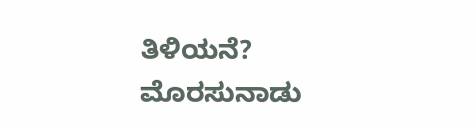ತಿಳಿಯನೆ?
ಮೊರಸುನಾಡು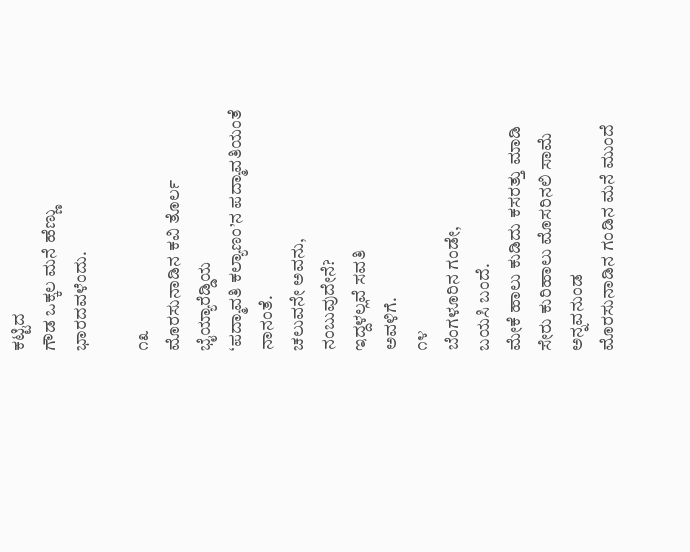ಕಟ್ಟಿದ
ಗೌಡ ಒಕ್ಕಲ ಮನೆ ಹೆಣ್ಣು
ಭಾರದವಳೆಂದು.

೧೩
ಮೊರಸುನಾಡಿನ ಕವಿ ತೊರ್ಲ ಭೈಯ್ಯಾರೆಡ್ಡಿಯ
‘ಪದ್ಮಾವತಿ ಕಲ್ಯಾಣಂ’ನ ಪದ್ಮಾವತಿಯಂತೆ ನಾನಂತೆ.
ಚಲುವನೇ ಅವನು,
ನಂಬುವುದೇನೆ?
ಇದ್ದಳಲ್ಲವೆ ಸವತಿ
ಅವಳಿಗೆ.
೧೪
ಬೆಂಗಳೂರಿನ ಗಂಡೇ,
ಬಯಸಿ ಬಂದೆ.
ಮೇಕೆ ಹಾಲು ಕುಡಿದು ಕಸರತ್ತು ಮಾಡಿ
ಸೇರು ಕುರಿಹಾಲು ಮೊಸರಿನಲಿ ಸಾಮೆ ಅನ್ನವನುಂಡ
ಮೊರಸುನಾಡಿನ ಗಂಡಿನ ಮನೆ ಮುಂದೆ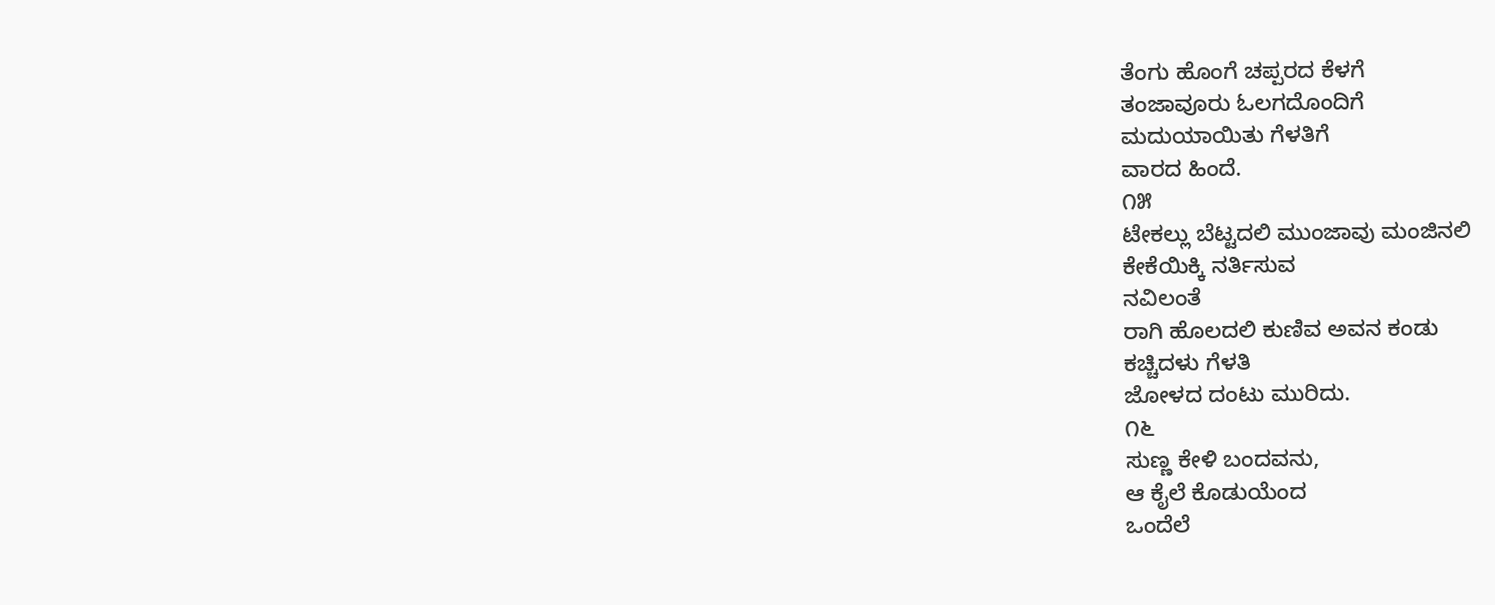ತೆಂಗು ಹೊಂಗೆ ಚಪ್ಪರದ ಕೆಳಗೆ
ತಂಜಾವೂರು ಓಲಗದೊಂದಿಗೆ
ಮದುಯಾಯಿತು ಗೆಳತಿಗೆ
ವಾರದ ಹಿಂದೆ.
೧೫
ಟೇಕಲ್ಲು ಬೆಟ್ಟದಲಿ ಮುಂಜಾವು ಮಂಜಿನಲಿ
ಕೇಕೆಯಿಕ್ಕಿ ನರ್ತಿಸುವ
ನವಿಲಂತೆ
ರಾಗಿ ಹೊಲದಲಿ ಕುಣಿವ ಅವನ ಕಂಡು
ಕಚ್ಚಿದಳು ಗೆಳತಿ
ಜೋಳದ ದಂಟು ಮುರಿದು.
೧೬
ಸುಣ್ಣ ಕೇಳಿ ಬಂದವನು,
ಆ ಕೈಲೆ ಕೊಡುಯೆಂದ
ಒಂದೆಲೆ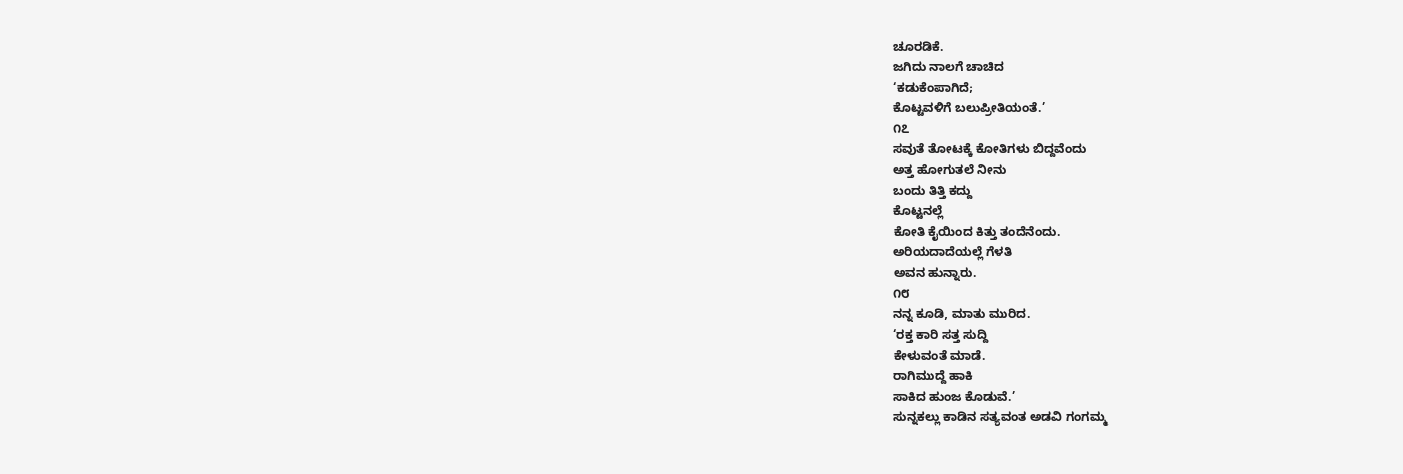ಚೂರಡಿಕೆ.
ಜಗಿದು ನಾಲಗೆ ಚಾಚಿದ
‘ಕಡುಕೆಂಪಾಗಿದೆ;
ಕೊಟ್ಟವಳಿಗೆ ಬಲುಪ್ರೀತಿಯಂತೆ.’
೧೭
ಸವುತೆ ತೋಟಕ್ಕೆ ಕೋತಿಗಳು ಬಿದ್ದವೆಂದು
ಅತ್ತ ಹೋಗುತಲೆ ನೀನು
ಬಂದು ತಿತ್ತಿ ಕದ್ದು
ಕೊಟ್ಟನಲ್ಲೆ
ಕೋತಿ ಕೈಯಿಂದ ಕಿತ್ತು ತಂದೆನೆಂದು.
ಅರಿಯದಾದೆಯಲ್ಲೆ ಗೆಳತಿ
ಅವನ ಹುನ್ನಾರು.
೧೮
ನನ್ನ ಕೂಡಿ, ಮಾತು ಮುರಿದ.
‘ರಕ್ತ ಕಾರಿ ಸತ್ತ ಸುದ್ದಿ
ಕೇಳುವಂತೆ ಮಾಡೆ.
ರಾಗಿಮುದ್ದೆ ಹಾಕಿ
ಸಾಕಿದ ಹುಂಜ ಕೊಡುವೆ.’
ಸುನ್ನಕಲ್ಲು ಕಾಡಿನ ಸತ್ಯವಂತ ಅಡವಿ ಗಂಗಮ್ಮ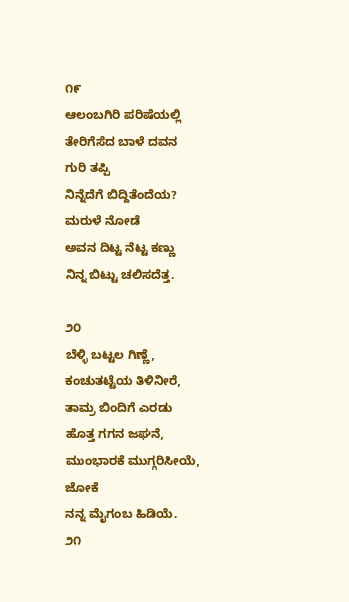೧೯
ಆಲಂಬಗಿರಿ ಪರಿಷೆಯಲ್ಲಿ
ತೇರಿಗೆಸೆದ ಬಾಳೆ ದವನ
ಗುರಿ ತಪ್ಪಿ
ನಿನ್ನೆದೆಗೆ ಬಿದ್ದಿತೆಂದೆಯ?
ಮರುಳೆ ನೋಡೆ
ಅವನ ದಿಟ್ಟ ನೆಟ್ಟ ಕಣ್ಣು
ನಿನ್ನ ಬಿಟ್ಟು ಚಲಿಸದೆತ್ತ.

೨೦
ಬೆಳ್ಳಿ ಬಟ್ಟಲ ಗಿಣ್ಣೆ,
ಕಂಚುತಟ್ಟೆಯ ತಿಳಿನೀರೆ,
ತಾಮ್ರ ಬಿಂದಿಗೆ ಎರಡು
ಹೊತ್ತ ಗಗನ ಜಘನೆ,
ಮುಂಭಾರಕೆ ಮುಗ್ಗರಿಸೀಯೆ,
ಜೋಕೆ
ನನ್ನ ಮೈಗಂಬ ಹಿಡಿಯೆ.
೨೧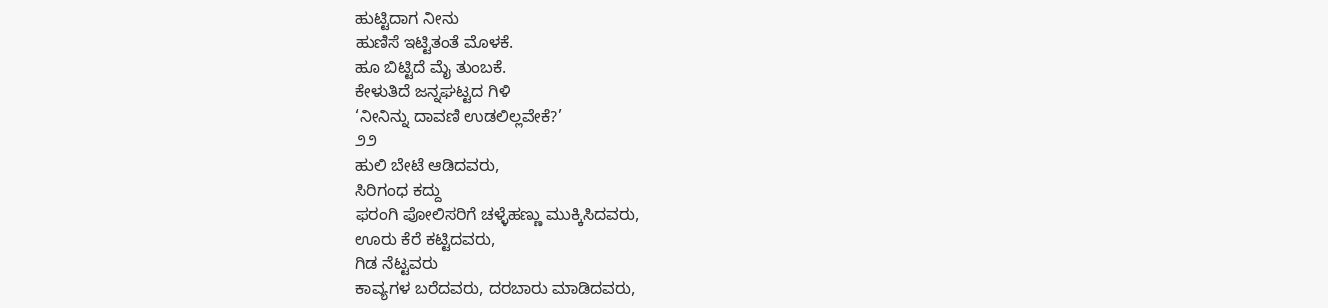ಹುಟ್ಟಿದಾಗ ನೀನು
ಹುಣಿಸೆ ಇಟ್ಟಿತಂತೆ ಮೊಳಕೆ.
ಹೂ ಬಿಟ್ಟಿದೆ ಮೈ ತುಂಬಕೆ.
ಕೇಳುತಿದೆ ಜನ್ನಘಟ್ಟದ ಗಿಳಿ
‘ನೀನಿನ್ನು ದಾವಣಿ ಉಡಲಿಲ್ಲವೇಕೆ?’
೨೨
ಹುಲಿ ಬೇಟೆ ಆಡಿದವರು,
ಸಿರಿಗಂಧ ಕದ್ದು
ಫರಂಗಿ ಪೋಲಿಸರಿಗೆ ಚಳ್ಳೆಹಣ್ಣು ಮುಕ್ಕಿಸಿದವರು,
ಊರು ಕೆರೆ ಕಟ್ಟಿದವರು,
ಗಿಡ ನೆಟ್ಟವರು
ಕಾವ್ಯಗಳ ಬರೆದವರು, ದರಬಾರು ಮಾಡಿದವರು,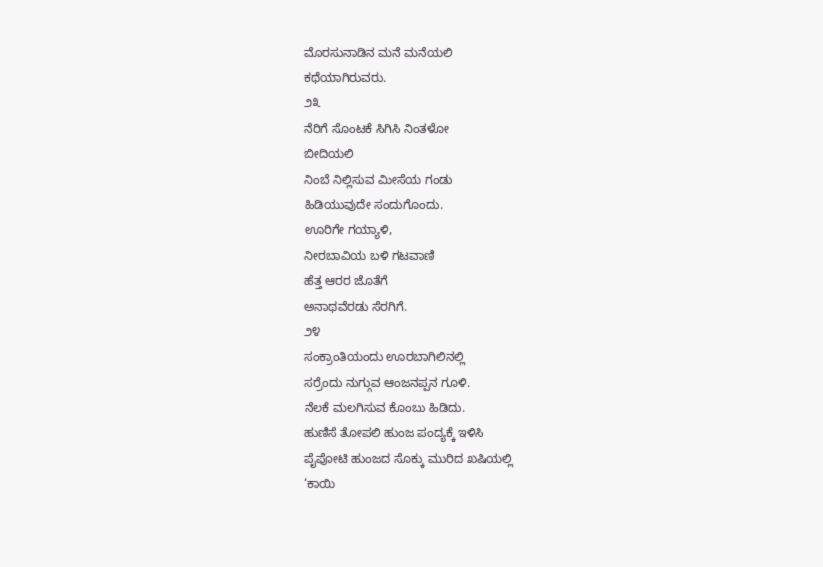ಮೊರಸುನಾಡಿನ ಮನೆ ಮನೆಯಲಿ
ಕಥೆಯಾಗಿರುವರು.
೨೩
ನೆರಿಗೆ ಸೊಂಟಕೆ ಸಿಗಿಸಿ ನಿಂತಳೋ
ಬೀದಿಯಲಿ
ನಿಂಬೆ ನಿಲ್ಲಿಸುವ ಮೀಸೆಯ ಗಂಡು
ಹಿಡಿಯುವುದೇ ಸಂದುಗೊಂದು.
ಊರಿಗೇ ಗಯ್ಯಾಳಿ,
ನೀರಬಾವಿಯ ಬಳಿ ಗಟವಾಣಿ
ಹೆತ್ತ ಆರರ ಜೊತೆಗೆ
ಅನಾಥವೆರಡು ಸೆರಗಿಗೆ.
೨೪
ಸಂಕ್ರಾಂತಿಯಂದು ಊರಬಾಗಿಲಿನಲ್ಲಿ
ಸರ್ರೆಂದು ನುಗ್ಗುವ ಆಂಜನಪ್ಪನ ಗೂಳಿ.
ನೆಲಕೆ ಮಲಗಿಸುವ ಕೊಂಬು ಹಿಡಿದು.
ಹುಣಿಸೆ ತೋಪಲಿ ಹುಂಜ ಪಂದ್ಯಕ್ಕೆ ಇಳಿಸಿ
ಪೈಪೋಟಿ ಹುಂಜದ ಸೊಕ್ಕು ಮುರಿದ ಖಷಿಯಲ್ಲಿ
‘ಕಾಯಿ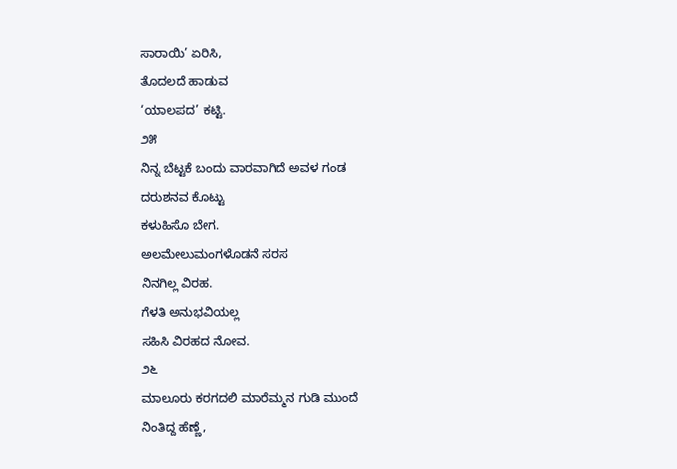ಸಾರಾಯಿ’ ಏರಿಸಿ,
ತೊದಲದೆ ಹಾಡುವ
‘ಯಾಲಪದ’ ಕಟ್ಟಿ.
೨೫
ನಿನ್ನ ಬೆಟ್ಟಕೆ ಬಂದು ವಾರವಾಗಿದೆ ಅವಳ ಗಂಡ
ದರುಶನವ ಕೊಟ್ಟು
ಕಳುಹಿಸೊ ಬೇಗ.
ಅಲಮೇಲುಮಂಗಳೊಡನೆ ಸರಸ
ನಿನಗಿಲ್ಲ ವಿರಹ.
ಗೆಳತಿ ಅನುಭವಿಯಲ್ಲ
ಸಹಿಸಿ ವಿರಹದ ನೋವ.
೨೬
ಮಾಲೂರು ಕರಗದಲಿ ಮಾರೆಮ್ಮನ ಗುಡಿ ಮುಂದೆ
ನಿಂತಿದ್ದ ಹೆಣ್ಣೆ,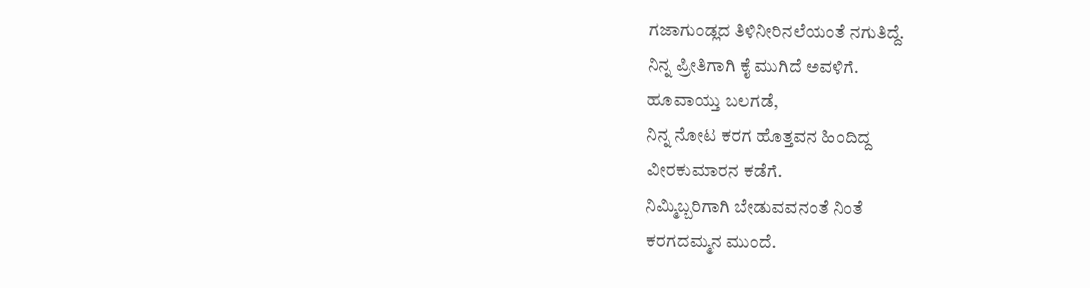ಗಜಾಗುಂಡ್ಲದ ತಿಳಿನೀರಿನಲೆಯಂತೆ ನಗುತಿದ್ದೆ.
ನಿನ್ನ ಪ್ರೀತಿಗಾಗಿ ಕೈ ಮುಗಿದೆ ಅವಳಿಗೆ.
ಹೂವಾಯ್ತು ಬಲಗಡೆ,
ನಿನ್ನ ನೋಟ ಕರಗ ಹೊತ್ತವನ ಹಿಂದಿದ್ದ
ವೀರಕುಮಾರನ ಕಡೆಗೆ.
ನಿಮ್ಮಿಬ್ಬರಿಗಾಗಿ ಬೇಡುವವನಂತೆ ನಿಂತೆ
ಕರಗದಮ್ಮನ ಮುಂದೆ.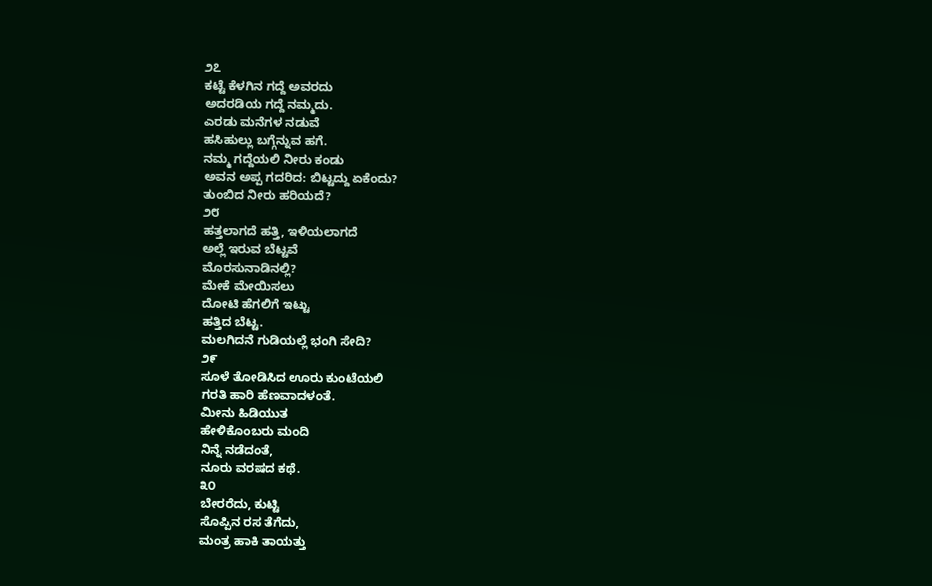೨೭
ಕಟ್ಟೆ ಕೆಳಗಿನ ಗದ್ದೆ ಅವರದು
ಅದರಡಿಯ ಗದ್ದೆ ನಮ್ಮದು.
ಎರಡು ಮನೆಗಳ ನಡುವೆ
ಹಸಿಹುಲ್ಲು ಬಗ್ಗೆನ್ನುವ ಹಗೆ.
ನಮ್ಮ ಗದ್ದೆಯಲಿ ನೀರು ಕಂಡು
ಅವನ ಅಪ್ಪ ಗದರಿದ: ಬಿಟ್ಟದ್ದು ಏಕೆಂದು?
ತುಂಬಿದ ನೀರು ಹರಿಯದೆ?
೨೮
ಹತ್ತಲಾಗದೆ ಹತ್ತಿ, ಇಳಿಯಲಾಗದೆ
ಅಲ್ಲೆ ಇರುವ ಬೆಟ್ಟವೆ
ಮೊರಸುನಾಡಿನಲ್ಲಿ?
ಮೇಕೆ ಮೇಯಿಸಲು
ದೋಟಿ ಹೆಗಲಿಗೆ ಇಟ್ಟು
ಹತ್ತಿದ ಬೆಟ್ಟ.
ಮಲಗಿದನೆ ಗುಡಿಯಲ್ಲೆ ಭಂಗಿ ಸೇದಿ?
೨೯
ಸೂಳೆ ತೋಡಿಸಿದ ಊರು ಕುಂಟೆಯಲಿ
ಗರತಿ ಹಾರಿ ಹೆಣವಾದಳಂತೆ.
ಮೀನು ಹಿಡಿಯುತ
ಹೇಳಿಕೊಂಬರು ಮಂದಿ
ನಿನ್ನೆ ನಡೆದಂತೆ,
ನೂರು ವರಷದ ಕಥೆ.
೩೦
ಬೇರರೆದು, ಕುಟ್ಟಿ
ಸೊಪ್ಪಿನ ರಸ ತೆಗೆದು,
ಮಂತ್ರ ಹಾಕಿ ತಾಯತ್ತು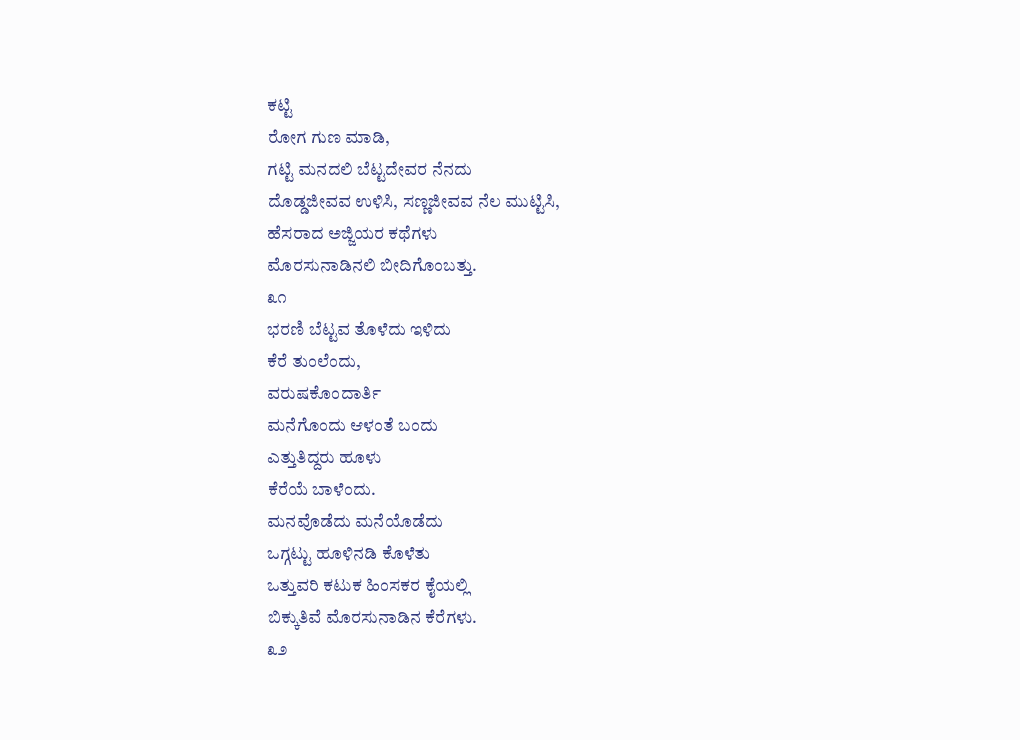ಕಟ್ಟಿ
ರೋಗ ಗುಣ ಮಾಡಿ,
ಗಟ್ಟಿ ಮನದಲಿ ಬೆಟ್ಟದೇವರ ನೆನದು
ದೊಡ್ಡಜೀವವ ಉಳಿಸಿ, ಸಣ್ಣಜೀವವ ನೆಲ ಮುಟ್ಟಿಸಿ,
ಹೆಸರಾದ ಅಜ್ಜಿಯರ ಕಥೆಗಳು
ಮೊರಸುನಾಡಿನಲಿ ಬೀದಿಗೊಂಬತ್ತು.
೩೧
ಭರಣಿ ಬೆಟ್ಟವ ತೊಳೆದು ಇಳಿದು
ಕೆರೆ ತುಂಲೆಂದು,
ವರುಷಕೊಂದಾರ್ತಿ
ಮನೆಗೊಂದು ಆಳಂತೆ ಬಂದು
ಎತ್ತುತಿದ್ದರು ಹೂಳು
ಕೆರೆಯೆ ಬಾಳೆಂದು.
ಮನವೊಡೆದು ಮನೆಯೊಡೆದು
ಒಗ್ಗಟ್ಟು ಹೂಳಿನಡಿ ಕೊಳೆತು
ಒತ್ತುವರಿ ಕಟುಕ ಹಿಂಸಕರ ಕೈಯಲ್ಲಿ
ಬಿಕ್ಕುತಿವೆ ಮೊರಸುನಾಡಿನ ಕೆರೆಗಳು.
೩೨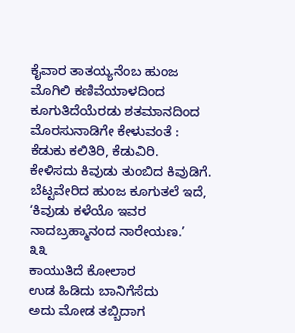ಕೈವಾರ ತಾತಯ್ಯನೆಂಬ ಹುಂಜ
ಮೊಗಿಲಿ ಕಣಿವೆಯಾಳದಿಂದ
ಕೂಗುತಿದೆಯೆರಡು ಶತಮಾನದಿಂದ
ಮೊರಸುನಾಡಿಗೇ ಕೇಳುವಂತೆ :
ಕೆಡುಕು ಕಲಿತಿರಿ, ಕೆಡುವಿರಿ.
ಕೇಳಿಸದು ಕಿವುಡು ತುಂಬಿದ ಕಿವುಡಿಗೆ.
ಬೆಟ್ಟವೇರಿದ ಹುಂಜ ಕೂಗುತಲೆ ಇದೆ,
‘ಕಿವುಡು ಕಳೆಯೊ ಇವರ
ನಾದಬ್ರಹ್ಮಾನಂದ ನಾರೇಯಣ.’
೩೩
ಕಾಯುತಿದೆ ಕೋಲಾರ
ಉಡ ಹಿಡಿದು ಬಾನಿಗೆಸೆದು
ಅದು ಮೋಡ ತಬ್ಬಿದಾಗ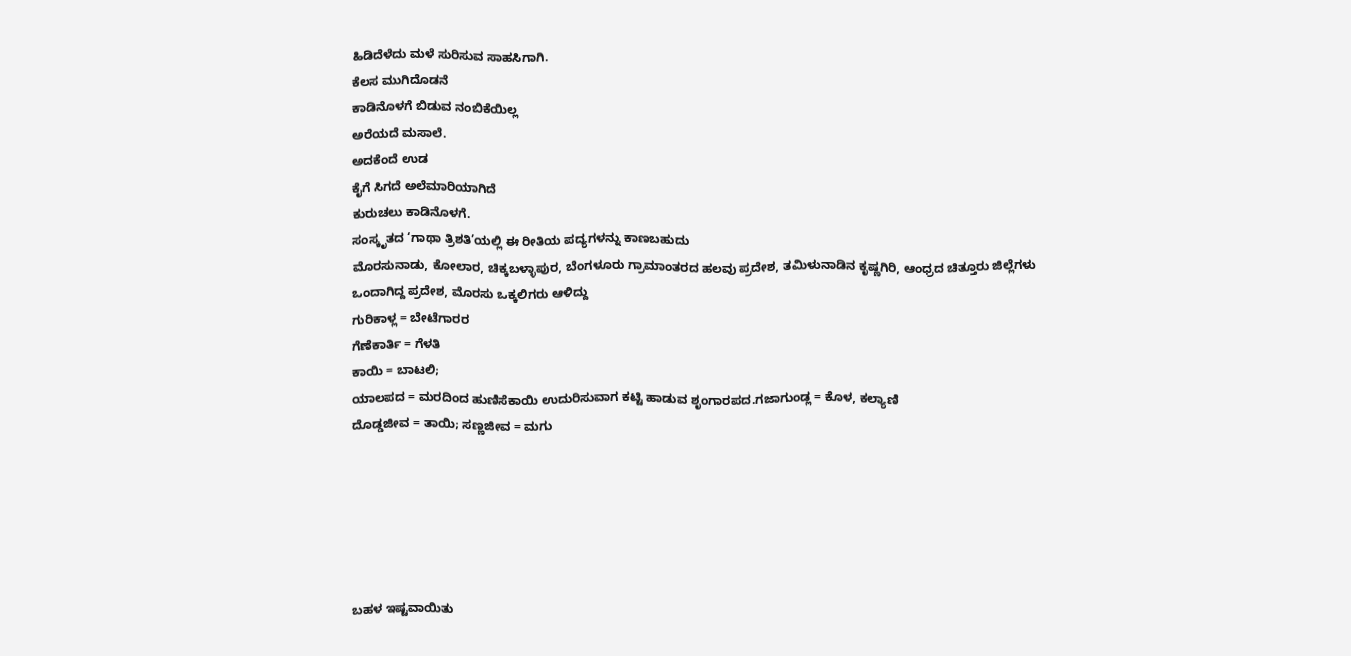ಹಿಡಿದೆಳೆದು ಮಳೆ ಸುರಿಸುವ ಸಾಹಸಿಗಾಗಿ.
ಕೆಲಸ ಮುಗಿದೊಡನೆ
ಕಾಡಿನೊಳಗೆ ಬಿಡುವ ನಂಬಿಕೆಯಿಲ್ಲ
ಅರೆಯದೆ ಮಸಾಲೆ.
ಅದಕೆಂದೆ ಉಡ
ಕೈಗೆ ಸಿಗದೆ ಅಲೆಮಾರಿಯಾಗಿದೆ
ಕುರುಚಲು ಕಾಡಿನೊಳಗೆ.
ಸಂಸ್ಕೃತದ ‘ಗಾಥಾ ತ್ರಿಶತಿ’ಯಲ್ಲಿ ಈ ರೀತಿಯ ಪದ್ಯಗಳನ್ನು ಕಾಣಬಹುದು
ಮೊರಸುನಾಡು, ಕೋಲಾರ, ಚಿಕ್ಕಬಳ್ಳಾಪುರ, ಬೆಂಗಳೂರು ಗ್ರಾಮಾಂತರದ ಹಲವು ಪ್ರದೇಶ, ತಮಿಳುನಾಡಿನ ಕೃಷ್ಣಗಿರಿ, ಆಂಧ್ರದ ಚಿತ್ತೂರು ಜಿಲ್ಲೆಗಳು ಒಂದಾಗಿದ್ದ ಪ್ರದೇಶ, ಮೊರಸು ಒಕ್ಕಲಿಗರು ಆಳಿದ್ದು
ಗುರಿಕಾಳ್ಲ = ಬೇಟೆಗಾರರ
ಗೆಣೆಕಾರ್ತಿ = ಗೆಳತಿ
ಕಾಯಿ = ಬಾಟಲಿ;
ಯಾಲಪದ = ಮರದಿಂದ ಹುಣಿಸೆಕಾಯಿ ಉದುರಿಸುವಾಗ ಕಟ್ಟಿ ಹಾಡುವ ಶೃಂಗಾರಪದ.ಗಜಾಗುಂಡ್ಲ = ಕೊಳ, ಕಲ್ಯಾಣಿ
ದೊಡ್ಡಜೀವ = ತಾಯಿ; ಸಣ್ಣಜೀವ = ಮಗು






ಬಹಳ ಇಷ್ಟವಾಯಿತು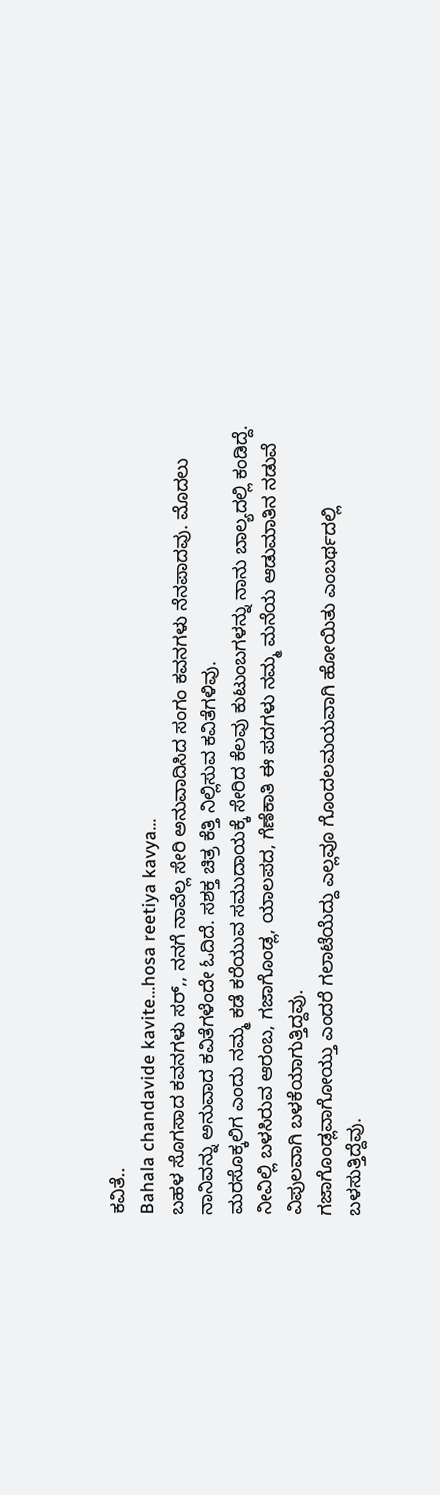ಕವಿತೆ..
Bahala chandavide kavite…hosa reetiya kavya…
ಬಹಳ ಸೊಗಸಾದ ಕವನಗಳು ಸರ್,, ನನಗೆ ನಾವೆಲ್ಲ ಸೇರಿ ಅನುವಾದಿಸಿದ ಸಂಗಂ ಕವನಗಳು ನೆನಪಾದವು. ಮೊದಲು ನಾನಿವನ್ನು ಅನುವಾದ ಕವಿತೆಗಳೆಂದೇ ಓದಿದೆ. ಸಶಕ್ತ ಚಿತ್ರ ಕೆತ್ತಿ ನಿಲ್ಲಿಸುವ ಕವಿತೆಗಳಿವು.
ಮರಸೊಕ್ಕಲಿಗ ಎಂದು ನಮ್ಮ ಕಡೆ ಕರೆಯುವ ಸಮುದಾಯಕ್ಕೆ ಸೇರಿದ ಕೆಲವು ಕುಟುಂಬಗಳನ್ನು ನಾನು ಬಾಲ್ಯದಲ್ಲಿ ಕಂಡಿದ್ದೆ. ನೀವಿಲ್ಲಿ ಬಳಸಿರುವ ಆರಂಬ, ಗಜಾಗೊಂಡ್ಲ, ಯಾಲಪದ, ಗೆಣೆಕಾತಿ ಈ ಪದಗಳು ನಮ್ಮ ಮನೆಯ ಆಡುಮಾತಿನ ನಡುವೆ ವಿಪುಲವಾಗಿ ಬಳಕೆಯಾಗುತ್ತಿದ್ದವು.
ಗಜಾಗೊಂಡ್ಲವಾಗೋಯ್ತು ಎಂದರೆ ಗಲಾಟೆಯೆದ್ದು ಎಲ್ಲವೂ ಗೊಂದಲಮಯವಾಗಿ ಹೋಯಿತು ಎಂಬರ್ಥದಲ್ಲಿ ಬಳಸುತ್ತಿದ್ದೆವು.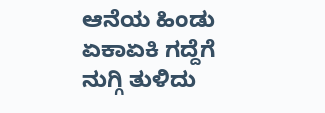ಆನೆಯ ಹಿಂಡು ಏಕಾಏಕಿ ಗದ್ದೆಗೆ ನುಗ್ಗಿ ತುಳಿದು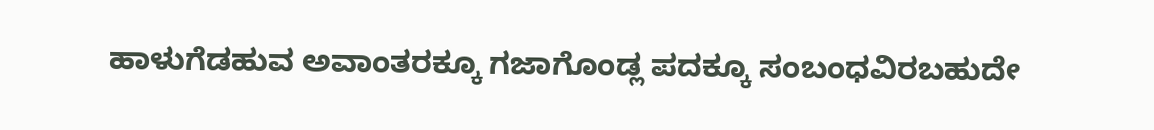ಹಾಳುಗೆಡಹುವ ಅವಾಂತರಕ್ಕೂ ಗಜಾಗೊಂಡ್ಲ ಪದಕ್ಕೂ ಸಂಬಂಧವಿರಬಹುದೇ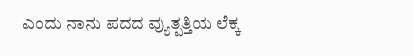ಎಂದು ನಾನು ಪದದ ವ್ಯುತ್ಪತ್ತಿಯ ಲೆಕ್ಕ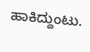ಹಾಕಿದ್ದುಂಟು.